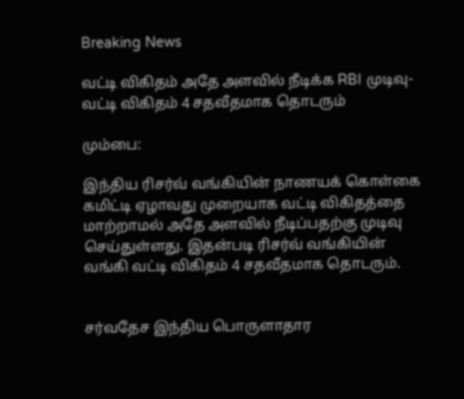Breaking News

வட்டி விகிதம் அதே அளவில் நீடிக்க RBI முடிவு- வட்டி விகிதம் 4 சதவீதமாக தொடரும்

மும்பை:

இந்திய ரிசர்வ் வங்கியின் நாணயக் கொள்கை கமிட்டி ஏழாவது முறையாக வட்டி விகிதத்தை மாற்றாமல் அதே அளவில் நீடிப்பதற்கு முடிவு செய்துள்ளது. இதன்படி ரிசர்வ் வங்கியின் வங்கி வட்டி விகிதம் 4 சதவீதமாக தொடரும்.


சர்வதேச இந்திய பொருளாதார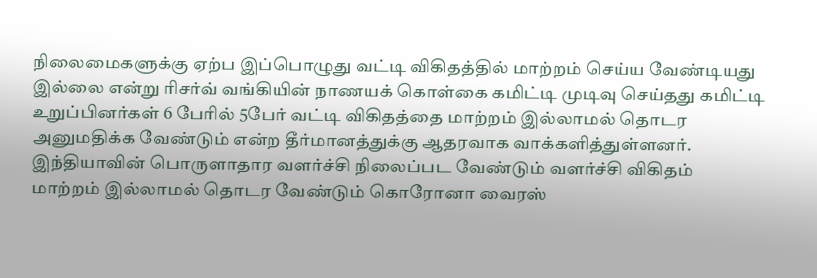நிலைமைகளுக்கு ஏற்ப இப்பொழுது வட்டி விகிதத்தில் மாற்றம் செய்ய வேண்டியது இல்லை என்று ரிசர்வ் வங்கியின் நாணயக் கொள்கை கமிட்டி முடிவு செய்தது கமிட்டி உறுப்பினர்கள் 6 பேரில் 5பேர் வட்டி விகிதத்தை மாற்றம் இல்லாமல் தொடர அனுமதிக்க வேண்டும் என்ற தீர்மானத்துக்கு ஆதரவாக வாக்களித்துள்ளனர். இந்தியாவின் பொருளாதார வளர்ச்சி நிலைப்பட வேண்டும் வளர்ச்சி விகிதம் மாற்றம் இல்லாமல் தொடர வேண்டும் கொரோனா வைரஸ்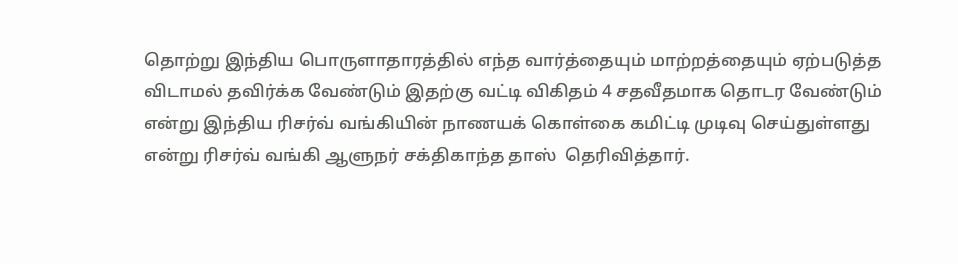தொற்று இந்திய பொருளாதாரத்தில் எந்த வார்த்தையும் மாற்றத்தையும் ஏற்படுத்த விடாமல் தவிர்க்க வேண்டும் இதற்கு வட்டி விகிதம் 4 சதவீதமாக தொடர வேண்டும் என்று இந்திய ரிசர்வ் வங்கியின் நாணயக் கொள்கை கமிட்டி முடிவு செய்துள்ளது என்று ரிசர்வ் வங்கி ஆளுநர் சக்திகாந்த தாஸ்  தெரிவித்தார்.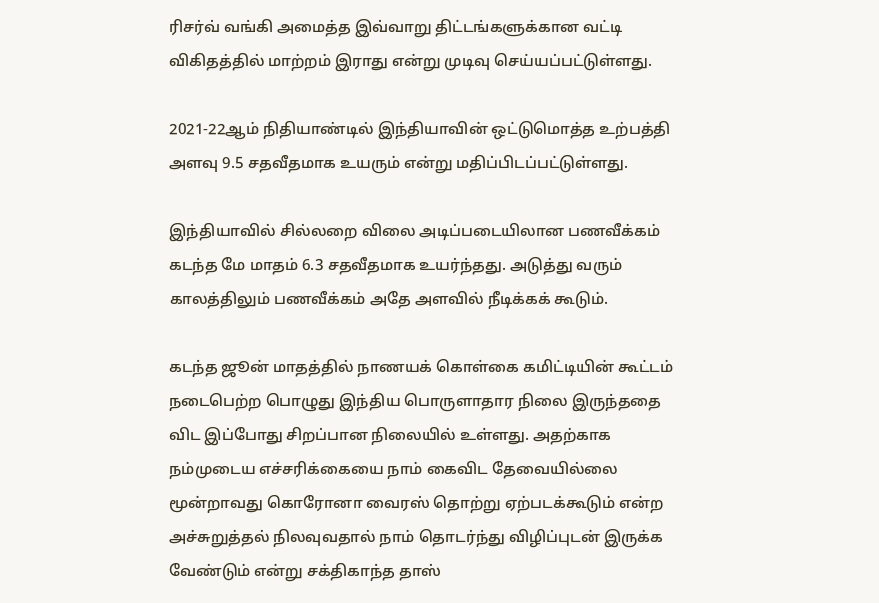ரிசர்வ் வங்கி அமைத்த இவ்வாறு திட்டங்களுக்கான வட்டி விகிதத்தில் மாற்றம் இராது என்று முடிவு செய்யப்பட்டுள்ளது.

2021-22ஆம் நிதியாண்டில் இந்தியாவின் ஒட்டுமொத்த உற்பத்தி அளவு 9.5 சதவீதமாக உயரும் என்று மதிப்பிடப்பட்டுள்ளது.

இந்தியாவில் சில்லறை விலை அடிப்படையிலான பணவீக்கம் கடந்த மே மாதம் 6.3 சதவீதமாக உயர்ந்தது. அடுத்து வரும் காலத்திலும் பணவீக்கம் அதே அளவில் நீடிக்கக் கூடும்.

கடந்த ஜூன் மாதத்தில் நாணயக் கொள்கை கமிட்டியின் கூட்டம் நடைபெற்ற பொழுது இந்திய பொருளாதார நிலை இருந்ததை விட இப்போது சிறப்பான நிலையில் உள்ளது. அதற்காக நம்முடைய எச்சரிக்கையை நாம் கைவிட தேவையில்லை மூன்றாவது கொரோனா வைரஸ் தொற்று ஏற்படக்கூடும் என்ற அச்சுறுத்தல் நிலவுவதால் நாம் தொடர்ந்து விழிப்புடன் இருக்க வேண்டும் என்று சக்திகாந்த தாஸ்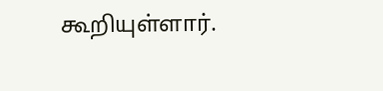கூறியுள்ளார்.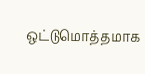ஒட்டுமொத்தமாக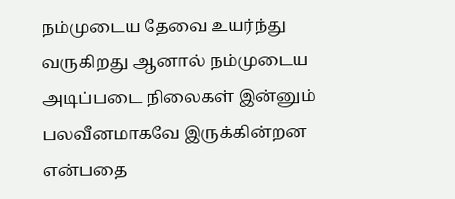நம்முடைய தேவை உயர்ந்து வருகிறது ஆனால் நம்முடைய அடிப்படை நிலைகள் இன்னும் பலவீனமாகவே இருக்கின்றன என்பதை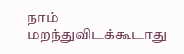நாம் மறந்துவிடக்கூடாது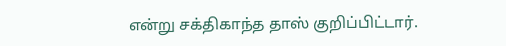என்று சக்திகாந்த தாஸ் குறிப்பிட்டார்.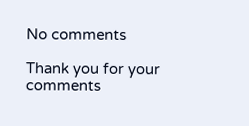No comments

Thank you for your comments